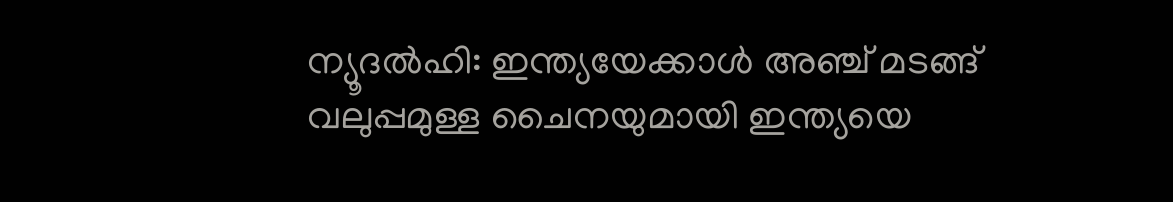ന്യൂദല്‍ഹി: ഇന്ത്യയേക്കാള്‍ അഞ്ച് മടങ്ങ് വലുപ്പമുള്ള ചൈനയുമായി ഇന്ത്യയെ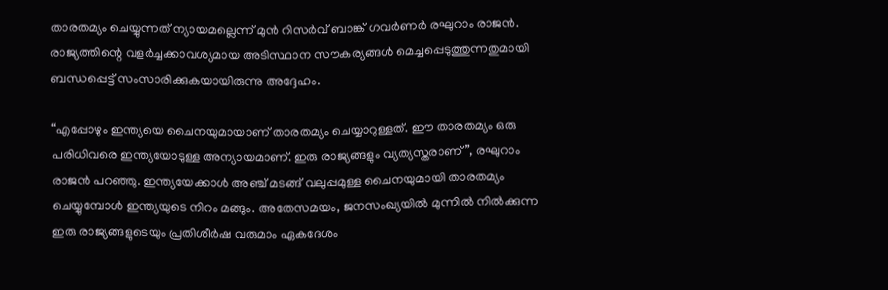താരതമ്യം ചെയ്യുന്നത് ന്യായമല്ലെന്ന് മുന്‍ റിസര്‍വ് ബാങ്ക് ഗവര്‍ണര്‍ രഘുറാം രാജന്‍. രാജ്യത്തിന്റെ വളര്‍ച്ചക്കാവശ്യമായ അടിസ്ഥാന സൗകര്യങ്ങള്‍ മെച്ചപ്പെടുത്തുന്നതുമായി ബന്ധപ്പെട്ട് സംസാരിക്കുകയായിരുന്നു അദ്ദേഹം.

“എപ്പോഴും ഇന്ത്യയെ ചൈനയുമായാണ് താരതമ്യം ചെയ്യാറുള്ളത്. ഈ താരതമ്യം ഒരു പരിധിവരെ ഇന്ത്യയോടുള്ള അന്യായമാണ്. ഇരു രാജ്യങ്ങളും വ്യത്യസ്തരാണ്”, രഘുറാം രാജന്‍ പറഞ്ഞു. ഇന്ത്യയേക്കാള്‍ അഞ്ച് മടങ്ങ് വലുപ്പമുള്ള ചൈനയുമായി താരതമ്യം ചെയ്യുമ്പോള്‍ ഇന്ത്യയുടെ നിറം മങ്ങും. അതേസമയം, ജനസംഖ്യയില്‍ മുന്നില്‍ നില്‍ക്കുന്ന ഇരു രാജ്യങ്ങളുടെയും പ്രതിശീര്‍ഷ വരുമാം ഏകദേശം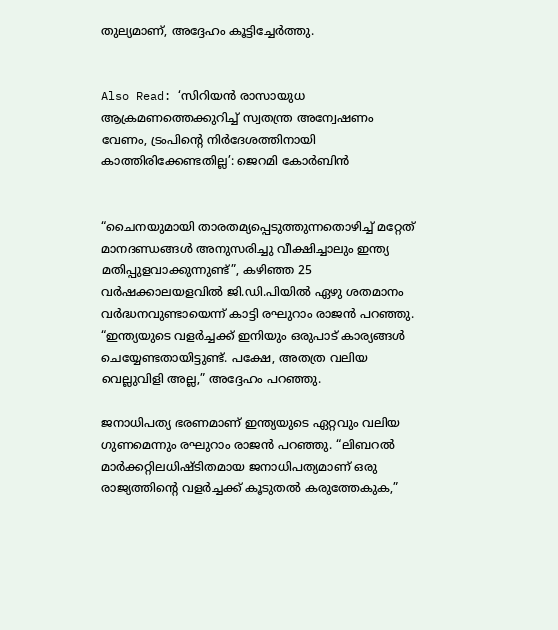തുല്യമാണ്, അദ്ദേഹം കൂട്ടിച്ചേര്‍ത്തു.


Also Read: ‘സിറിയന്‍ രാസായുധ ആക്രമണത്തെക്കുറിച്ച് സ്വതന്ത്ര അന്വേഷണം വേണം, ട്രംപിന്റെ നിര്‍ദേശത്തിനായി കാത്തിരിക്കേണ്ടതില്ല’: ജെറമി കോര്‍ബിന്‍


“ചൈനയുമായി താരതമ്യപ്പെടുത്തുന്നതൊഴിച്ച് മറ്റേത് മാനദണ്ഡങ്ങള്‍ അനുസരിച്ചു വീക്ഷിച്ചാലും ഇന്ത്യ മതിപ്പുളവാക്കുന്നുണ്ട്”, കഴിഞ്ഞ 25 വര്‍ഷക്കാലയളവില്‍ ജി.ഡി.പിയില്‍ ഏഴു ശതമാനം വര്‍ദ്ധനവുണ്ടായെന്ന് കാട്ടി രഘുറാം രാജന്‍ പറഞ്ഞു. “ഇന്ത്യയുടെ വളര്‍ച്ചക്ക് ഇനിയും ഒരുപാട് കാര്യങ്ങള്‍ ചെയ്യേണ്ടതായിട്ടുണ്ട്. പക്ഷേ, അതത്ര വലിയ വെല്ലുവിളി അല്ല,” അദ്ദേഹം പറഞ്ഞു.

ജനാധിപത്യ ഭരണമാണ് ഇന്ത്യയുടെ ഏറ്റവും വലിയ ഗുണമെന്നും രഘുറാം രാജന്‍ പറഞ്ഞു. “ലിബറല്‍ മാര്‍ക്കറ്റിലധിഷ്ടിതമായ ജനാധിപത്യമാണ് ഒരു രാജ്യത്തിന്റെ വളര്‍ച്ചക്ക് കൂടുതല്‍ കരുത്തേകുക,”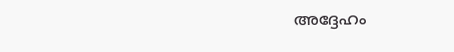അദ്ദേഹം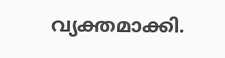വ്യക്തമാക്കി.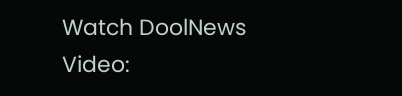Watch DoolNews Video: